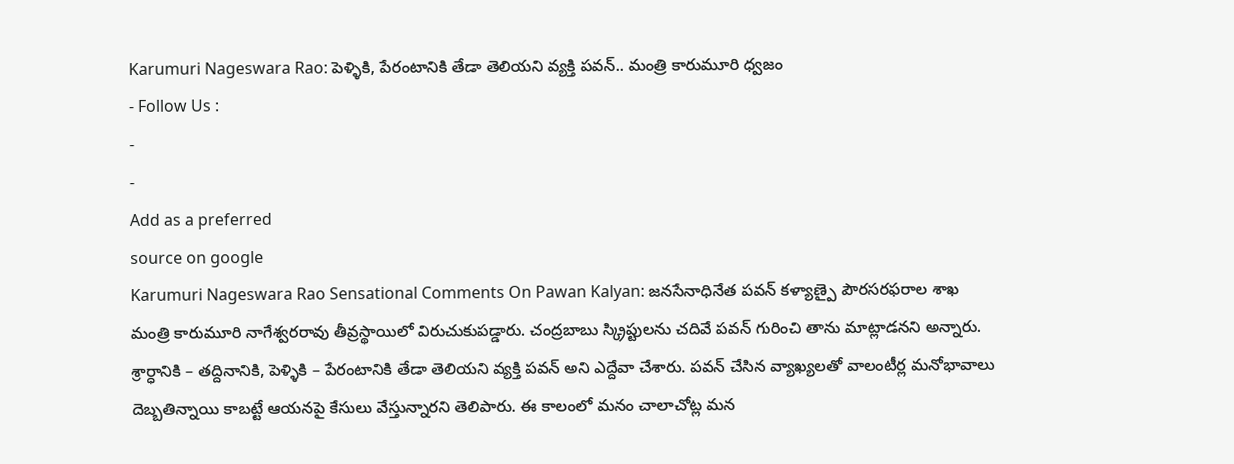Karumuri Nageswara Rao: పెళ్ళికి, పేరంటానికి తేడా తెలియని వ్యక్తి పవన్.. మంత్రి కారుమూరి ధ్వజం
- Follow Us :
-
-
Add as a preferred
source on google
Karumuri Nageswara Rao Sensational Comments On Pawan Kalyan: జనసేనాధినేత పవన్ కళ్యాణ్పై పౌరసరఫరాల శాఖ మంత్రి కారుమూరి నాగేశ్వరరావు తీవ్రస్థాయిలో విరుచుకుపడ్డారు. చంద్రబాబు స్క్రిప్టులను చదివే పవన్ గురించి తాను మాట్లాడనని అన్నారు. శ్రార్ధానికి – తద్దినానికి, పెళ్ళికి – పేరంటానికి తేడా తెలియని వ్యక్తి పవన్ అని ఎద్దేవా చేశారు. పవన్ చేసిన వ్యాఖ్యలతో వాలంటీర్ల మనోభావాలు దెబ్బతిన్నాయి కాబట్టే ఆయనపై కేసులు వేస్తున్నారని తెలిపారు. ఈ కాలంలో మనం చాలాచోట్ల మన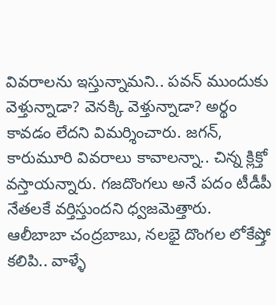వివరాలను ఇస్తున్నామని.. పవన్ ముందుకు వెళ్తున్నాడా? వెనక్కి వెళ్తున్నాడా? అర్థం కావడం లేదని విమర్శించారు. జగన్, కారుమూరి వివరాలు కావాలన్నా.. చిన్న క్లిక్తో వస్తాయన్నారు. గజదొంగలు అనే పదం టీడీపీ నేతలకే వర్తిస్తుందని ధ్వజమెత్తారు. ఆలీబాబా చంద్రబాబు, నలభై దొంగల లోకేష్తో కలిపి.. వాళ్ళే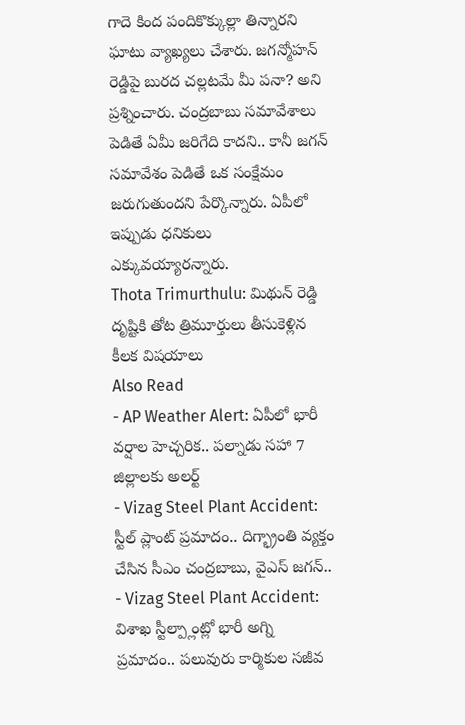గాదె కింద పందికొక్కుల్లా తిన్నారని ఘాటు వ్యాఖ్యలు చేశారు. జగన్మోహన్ రెడ్డిపై బురద చల్లటమే మీ పనా? అని ప్రశ్నించారు. చంద్రబాబు సమావేశాలు పెడితే ఏమీ జరిగేది కాదని.. కానీ జగన్ సమావేశం పెడితే ఒక సంక్షేమం జరుగుతుందని పేర్కొన్నారు. ఏపీలో ఇప్పుడు ధనికులు ఎక్కువయ్యారన్నారు.
Thota Trimurthulu: మిథున్ రెడ్డి దృష్టికి తోట త్రిమూర్తులు తీసుకెళ్లిన కీలక విషయాలు
Also Read
- AP Weather Alert: ఏపీలో భారీ వర్షాల హెచ్చరిక.. పల్నాడు సహా 7 జిల్లాలకు అలర్ట్
- Vizag Steel Plant Accident: స్టీల్ ప్లాంట్ ప్రమాదం.. దిగ్భ్రాంతి వ్యక్తం చేసిన సీఎం చంద్రబాబు, వైఎస్ జగన్..
- Vizag Steel Plant Accident: విశాఖ స్టీల్ప్లాంట్లో భారీ అగ్ని ప్రమాదం.. పలువురు కార్మికుల సజీవ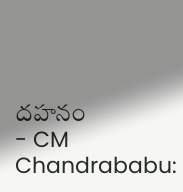దహనం
- CM Chandrababu: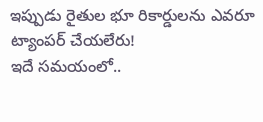ఇప్పుడు రైతుల భూ రికార్డులను ఎవరూ ట్యాంపర్ చేయలేరు!
ఇదే సమయంలో..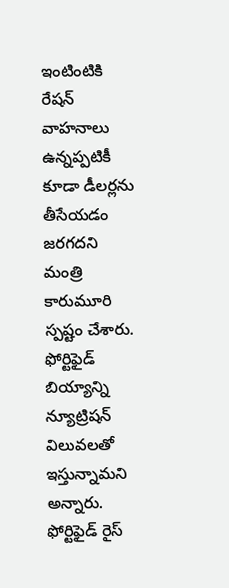ఇంటింటికి రేషన్ వాహనాలు ఉన్నప్పటికీ కూడా డీలర్లను తీసేయడం జరగదని మంత్రి కారుమూరి స్పష్టం చేశారు. ఫోర్టిఫైడ్ బియ్యాన్ని న్యూట్రిషన్ విలువలతో ఇస్తున్నామని అన్నారు. ఫోర్టిఫైడ్ రైస్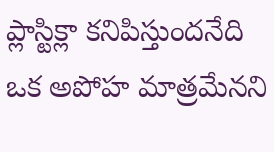ప్లాస్టిక్లా కనిపిస్తుందనేది ఒక అపోహ మాత్రమేనని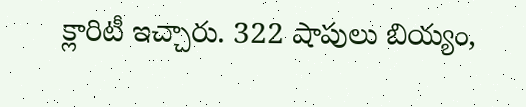క్లారిటీ ఇచ్చారు. 322 షాపులు బియ్యం,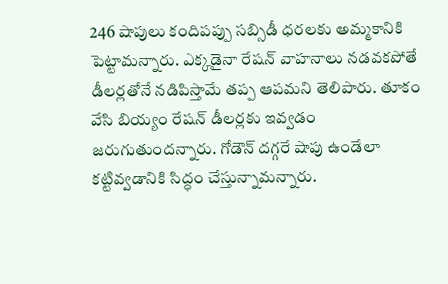246 షాపులు కందిపప్పు సబ్సిడీ ధరలకు అమ్మకానికి పెట్టామన్నారు. ఎక్కడైనా రేషన్ వాహనాలు నడవకపోతే డీలర్లతోనే నడిపిస్తామే తప్ప ఆపమని తెలిపారు. తూకం వేసి బియ్యం రేషన్ డీలర్లకు ఇవ్వడం జరుగుతుందన్నారు. గోడౌన్ దగ్గరే షాపు ఉండేలా కట్టివ్వడానికి సిద్ధం చేస్తున్నామన్నారు.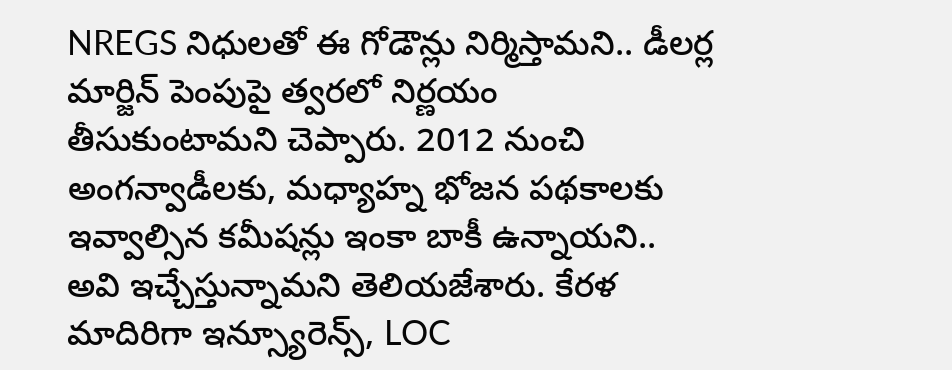NREGS నిధులతో ఈ గోడౌన్లు నిర్మిస్తామని.. డీలర్ల మార్జిన్ పెంపుపై త్వరలో నిర్ణయం తీసుకుంటామని చెప్పారు. 2012 నుంచి అంగన్వాడీలకు, మధ్యాహ్న భోజన పథకాలకు ఇవ్వాల్సిన కమీషన్లు ఇంకా బాకీ ఉన్నాయని.. అవి ఇచ్చేస్తున్నామని తెలియజేశారు. కేరళ మాదిరిగా ఇన్స్యూరెన్స్, LOC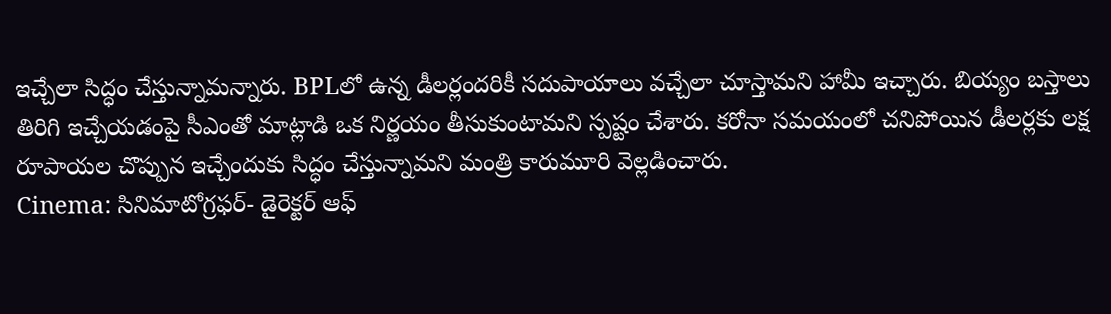ఇచ్చేలా సిద్ధం చేస్తున్నామన్నారు. BPLలో ఉన్న డీలర్లందరికీ సదుపాయాలు వచ్చేలా చూస్తామని హామీ ఇచ్చారు. బియ్యం బస్తాలు తిరిగి ఇచ్చేయడంపై సీఎంతో మాట్లాడి ఒక నిర్ణయం తీసుకుంటామని స్పష్టం చేశారు. కరోనా సమయంలో చనిపోయిన డీలర్లకు లక్ష రూపాయల చొప్పున ఇచ్చేందుకు సిద్ధం చేస్తున్నామని మంత్రి కారుమూరి వెల్లడించారు.
Cinema: సినిమాటోగ్రఫర్- డైరెక్టర్ ఆఫ్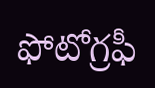ఫోటోగ్రఫీ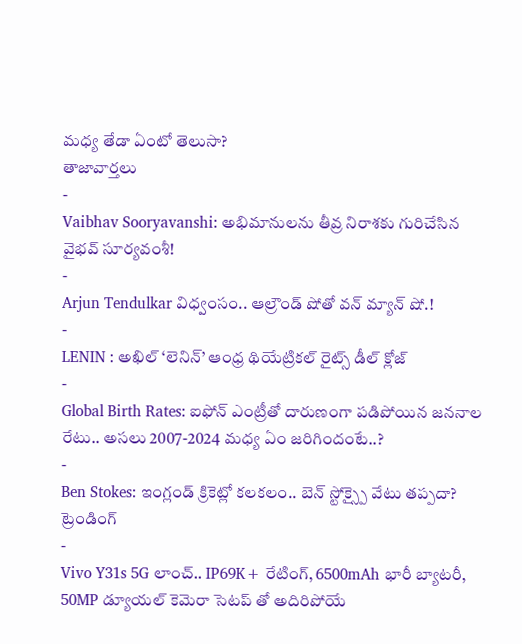మధ్య తేడా ఏంటో తెలుసా?
తాజావార్తలు
-
Vaibhav Sooryavanshi: అభిమానులను తీవ్ర నిరాశకు గురిచేసిన వైభవ్ సూర్యవంశీ!
-
Arjun Tendulkar విధ్వంసం.. ఆల్రౌండ్ షోతో వన్ మ్యాన్ షో.!
-
LENIN : అఖిల్ ‘లెనిన్’ ఆంధ్ర థియేట్రికల్ రైట్స్ డీల్ క్లోజ్
-
Global Birth Rates: ఐఫోన్ ఎంట్రీతో దారుణంగా పడిపోయిన జననాల రేటు.. అసలు 2007-2024 మధ్య ఏం జరిగిందంటే..?
-
Ben Stokes: ఇంగ్లండ్ క్రికెట్లో కలకలం.. బెన్ స్టోక్స్పై వేటు తప్పదా?
ట్రెండింగ్
-
Vivo Y31s 5G లాంచ్.. IP69K+ రేటింగ్, 6500mAh భారీ బ్యాటరీ, 50MP డ్యూయల్ కెమెరా సెటప్ తో అదిరిపోయే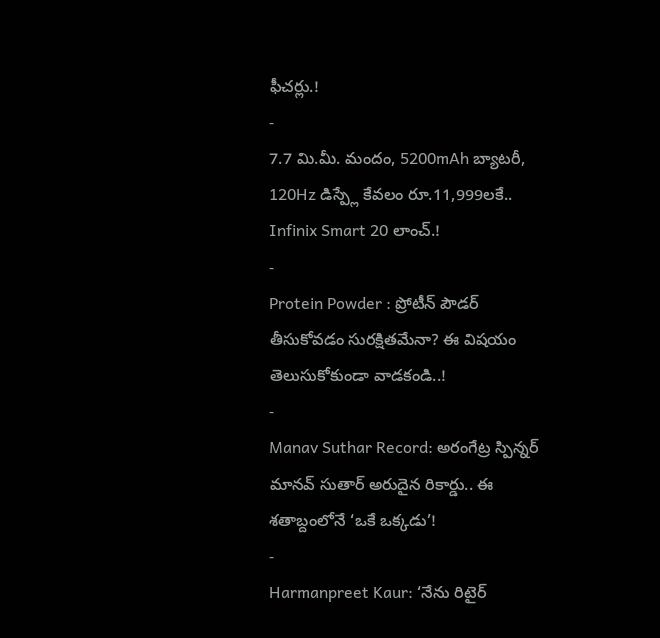ఫీచర్లు.!
-
7.7 మి.మీ. మందం, 5200mAh బ్యాటరీ, 120Hz డిస్ప్లే కేవలం రూ.11,999లకే.. Infinix Smart 20 లాంచ్.!
-
Protein Powder : ప్రోటీన్ పౌడర్ తీసుకోవడం సురక్షితమేనా? ఈ విషయం తెలుసుకోకుండా వాడకండి..!
-
Manav Suthar Record: అరంగేట్ర స్పిన్నర్ మానవ్ సుతార్ అరుదైన రికార్డు.. ఈ శతాబ్దంలోనే ‘ఒకే ఒక్కడు’!
-
Harmanpreet Kaur: ‘నేను రిటైర్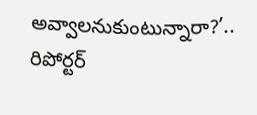అవ్వాలనుకుంటున్నారా?’.. రిపోర్టర్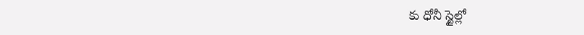కు ధోనీ స్టైల్లో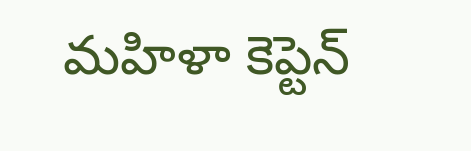మహిళా కెప్టెన్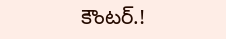కౌంటర్.!